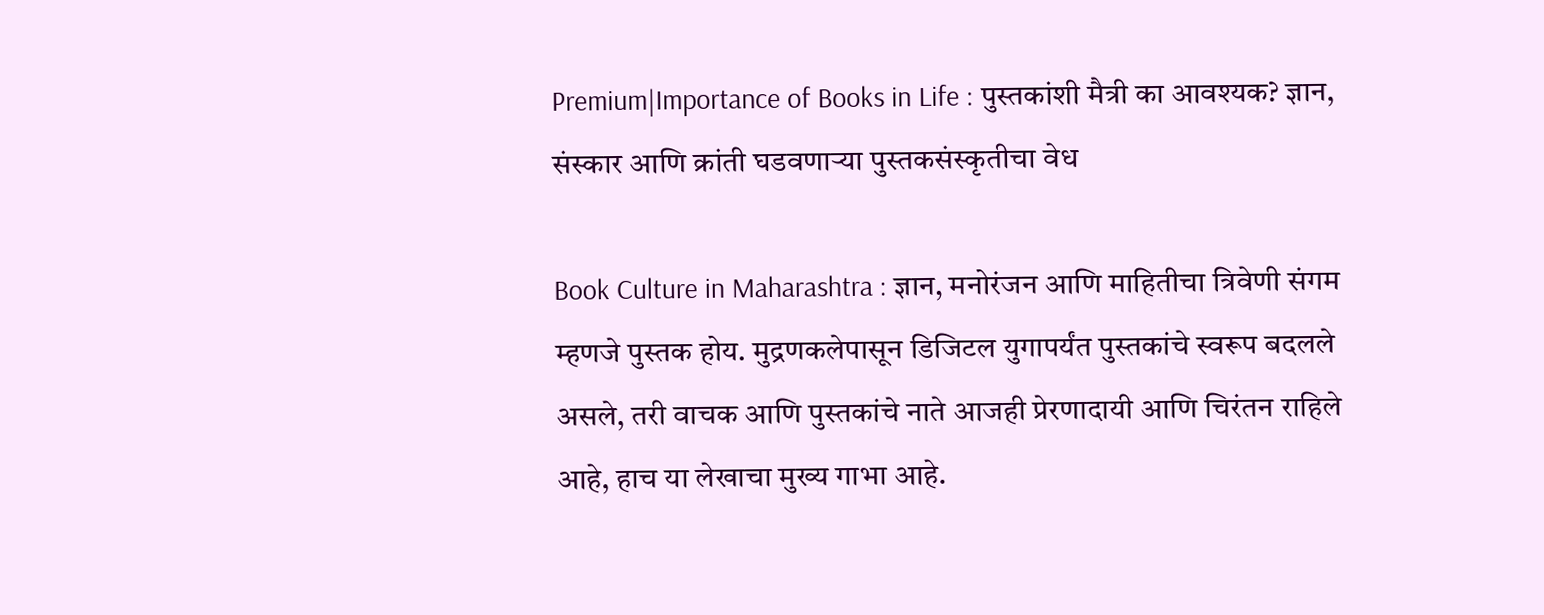Premium|Importance of Books in Life : पुस्तकांशी मैत्री का आवश्यक? ज्ञान, संस्कार आणि क्रांती घडवणाऱ्या पुस्तकसंस्कृतीचा वेध

Book Culture in Maharashtra : ज्ञान, मनोरंजन आणि माहितीचा त्रिवेणी संगम म्हणजे पुस्तक होय. मुद्रणकलेपासून डिजिटल युगापर्यंत पुस्तकांचे स्वरूप बदलले असले, तरी वाचक आणि पुस्तकांचे नाते आजही प्रेरणादायी आणि चिरंतन राहिले आहे, हाच या लेखाचा मुख्य गाभा आहे.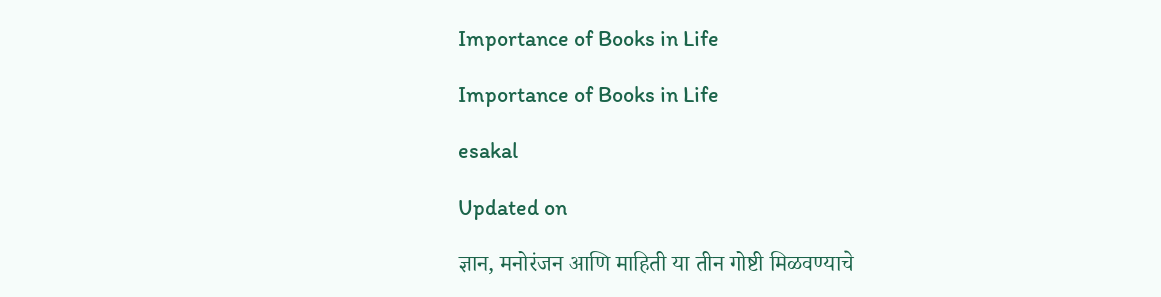Importance of Books in Life

Importance of Books in Life

esakal

Updated on

ज्ञान, मनोरंजन आणि माहिती या तीन गोष्टी मिळवण्याचे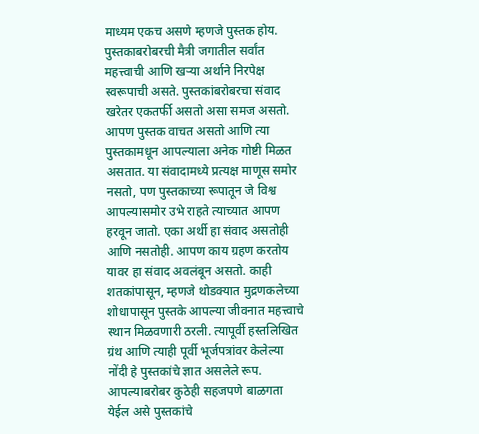माध्यम एकच असणे म्हणजे पुस्तक होय. पुस्तकाबरोबरची मैत्री जगातील सर्वांत महत्त्वाची आणि खऱ्या अर्थाने निरपेक्ष स्वरूपाची असते. पुस्तकांबरोबरचा संवाद खरेतर एकतर्फी असतो असा समज असतो. आपण पुस्तक वाचत असतो आणि त्या पुस्तकामधून आपल्याला अनेक गोष्टी मिळत असतात. या संवादामध्ये प्रत्यक्ष माणूस समोर नसतो, पण पुस्तकाच्या रूपातून जे विश्व आपल्यासमोर उभे राहते त्याच्यात आपण हरवून जातो. एका अर्थी हा संवाद असतोही आणि नसतोही. आपण काय ग्रहण करतोय यावर हा संवाद अवलंबून असतो. काही शतकांपासून, म्हणजे थोडक्यात मुद्रणकलेच्या शोधापासून पुस्तके आपल्या जीवनात महत्त्वाचे स्थान मिळवणारी ठरली. त्यापूर्वी हस्तलिखित ग्रंथ आणि त्याही पूर्वी भूर्जपत्रांवर केलेल्या नोंदी हे पुस्तकांचे ज्ञात असलेले रूप. आपल्याबरोबर कुठेही सहजपणे बाळगता येईल असे पुस्तकांचे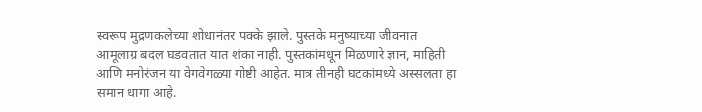स्वरूप मुद्रणकलेच्या शोधानंतर पक्के झाले. पुस्तके मनुष्याच्या जीवनात आमूलाग्र बदल घडवतात यात शंका नाही. पुस्तकांमधून मिळणारे ज्ञान, माहिती आणि मनोरंजन या वेगवेगळ्या गोष्टी आहेत. मात्र तीनही घटकांमध्ये अस्सलता हा समान धागा आहे.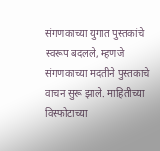संगणकाच्या युगात पुस्तकांचे स्वरूप बदलले, म्हणजे संगणकाच्या मदतीने पुस्तकाचे वाचन सुरू झाले. माहितीच्या विस्फोटाच्या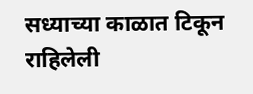सध्याच्या काळात टिकून राहिलेली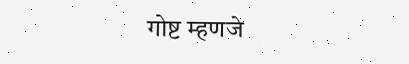गोष्ट म्हणजे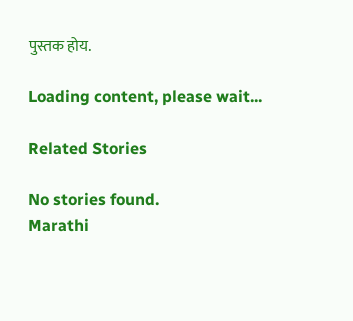पुस्तक होय.

Loading content, please wait...

Related Stories

No stories found.
Marathi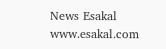News Esakal
www.esakal.com